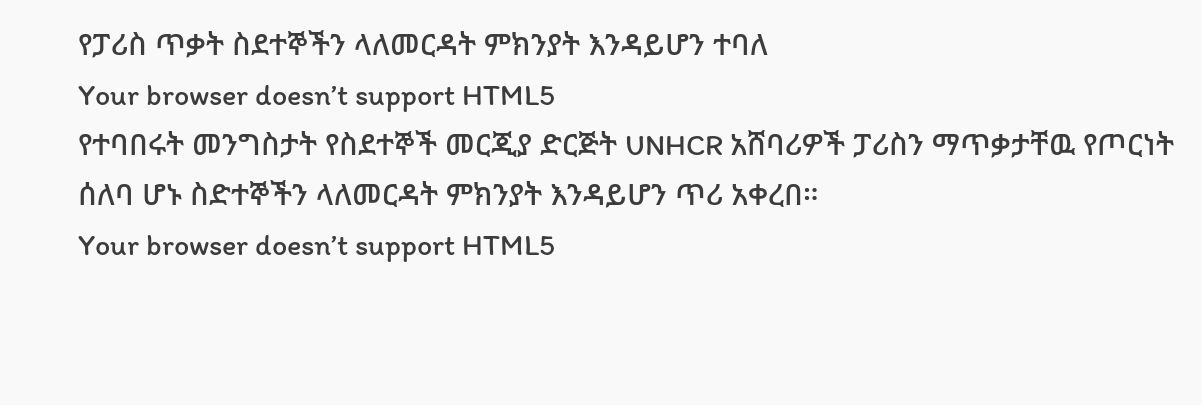የፓሪስ ጥቃት ስደተኞችን ላለመርዳት ምክንያት እንዳይሆን ተባለ
Your browser doesn’t support HTML5
የተባበሩት መንግስታት የስደተኞች መርጂያ ድርጅት UNHCR አሸባሪዎች ፓሪስን ማጥቃታቸዉ የጦርነት ሰለባ ሆኑ ስድተኞችን ላለመርዳት ምክንያት እንዳይሆን ጥሪ አቀረበ።
Your browser doesn’t support HTML5